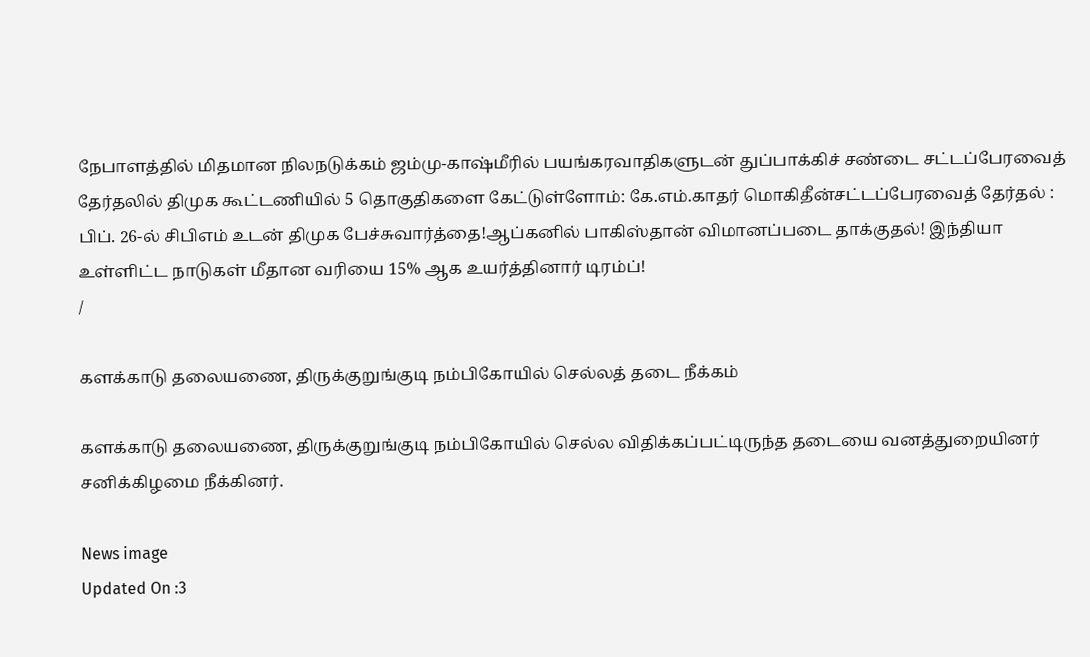நேபாளத்தில் மிதமான நிலநடுக்கம் ஜம்மு-காஷ்மீரில் பயங்கரவாதிகளுடன் துப்பாக்கிச் சண்டை சட்டப்பேரவைத் தேர்தலில் திமுக கூட்டணியில் 5 தொகுதிகளை கேட்டுள்ளோம்: கே.எம்.காதர் மொகிதீன்சட்டப்பேரவைத் தேர்தல் : பிப். 26-ல் சிபிஎம் உடன் திமுக பேச்சுவார்த்தை!ஆப்கனில் பாகிஸ்தான் விமானப்படை தாக்குதல்! இந்தியா உள்ளிட்ட நாடுகள் மீதான வரியை 15% ஆக உயர்த்தினார் டிரம்ப்!
/

களக்காடு தலையணை, திருக்குறுங்குடி நம்பிகோயில் செல்லத் தடை நீக்கம்

களக்காடு தலையணை, திருக்குறுங்குடி நம்பிகோயில் செல்ல விதிக்கப்பட்டிருந்த தடையை வனத்துறையினர் சனிக்கிழமை நீக்கினர்.

News image
Updated On :3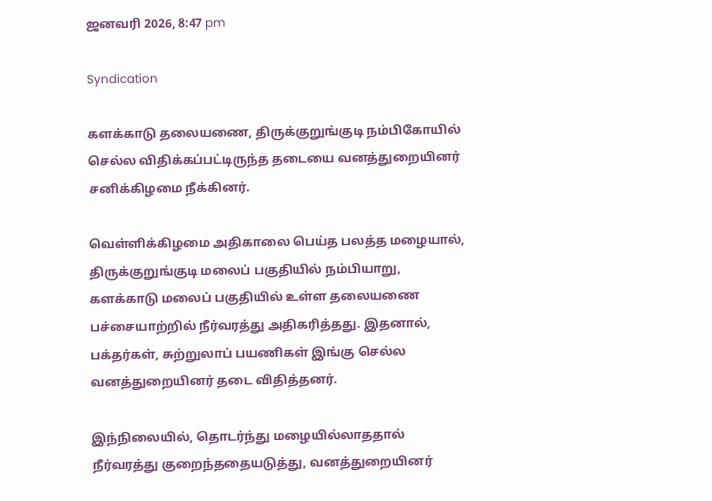ஜனவரி 2026, 8:47 pm

Syndication

களக்காடு தலையணை, திருக்குறுங்குடி நம்பிகோயில் செல்ல விதிக்கப்பட்டிருந்த தடையை வனத்துறையினர் சனிக்கிழமை நீக்கினர்.

வெள்ளிக்கிழமை அதிகாலை பெய்த பலத்த மழையால், திருக்குறுங்குடி மலைப் பகுதியில் நம்பியாறு, களக்காடு மலைப் பகுதியில் உள்ள தலையணை பச்சையாற்றில் நீர்வரத்து அதிகரித்தது. இதனால், பக்தர்கள், சுற்றுலாப் பயணிகள் இங்கு செல்ல வனத்துறையினர் தடை விதித்தனர்.

இந்நிலையில், தொடர்ந்து மழையில்லாததால் நீர்வரத்து குறைந்ததையடுத்து, வனத்துறையினர்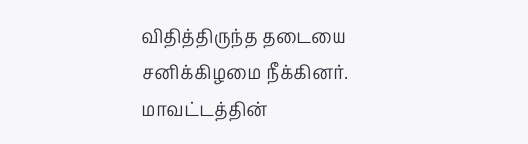விதித்திருந்த தடையை சனிக்கிழமை நீக்கினர். மாவட்டத்தின்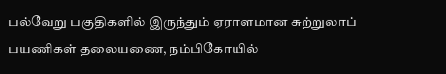பல்வேறு பகுதிகளில் இருந்தும் ஏராளமான சுற்றுலாப் பயணிகள் தலையணை, நம்பிகோயில்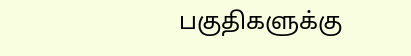பகுதிகளுக்கு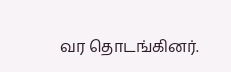வர தொடங்கினர்.